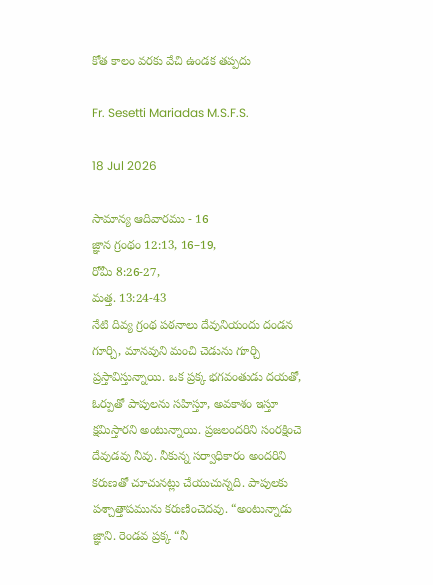కోత కాలం వరకు వేచి ఉండక తప్పదు

Fr. Sesetti Mariadas M.S.F.S.

18 Jul 2026

సామాన్య ఆదివారము - 16
జ్ఞాన గ్రంథం 12:13, 16–19,
రోమీ 8:26-27,
మత్త. 13:24-43
నేటి దివ్య గ్రంథ పఠనాలు దేవునియందు దండన గూర్చి, మానవుని మంచి చెడును గూర్చి ప్రస్తావిస్తున్నాయి. ఒక ప్రక్క భగవంతుడు దయతో, ఓర్పుతో పాపులను సహిస్తూ, అవకాశం ఇస్తూ క్షమిస్తారని అంటున్నాయి. ప్రజలందరిని సంరక్షించె దేవుడవు నీవు. నీకున్న సర్వాధికారం అందరిని కరుణతో చూచునట్లు చేయుచున్నది. పాపులకు పశ్చాత్తాపమును కరుణించెదవు. “అంటున్నాడు జ్ఞాని. రెండవ ప్రక్క “నీ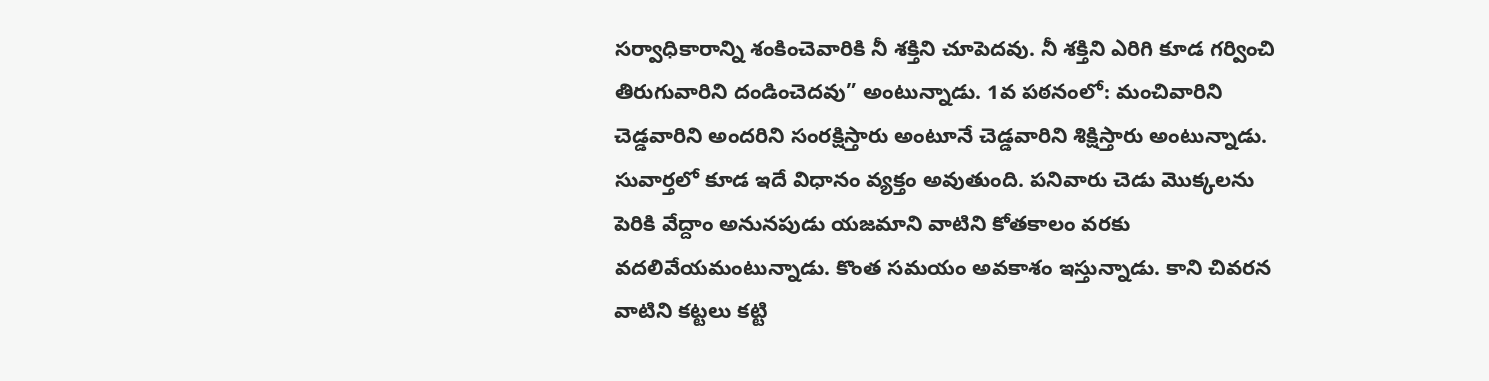సర్వాధికారాన్ని శంకించెవారికి నీ శక్తిని చూపెదవు. నీ శక్తిని ఎరిగి కూడ గర్వించి తిరుగువారిని దండించెదవు” అంటున్నాడు. 1వ పఠనంలో: మంచివారిని చెడ్డవారిని అందరిని సంరక్షిస్తారు అంటూనే చెడ్డవారిని శిక్షిస్తారు అంటున్నాడు. సువార్తలో కూడ ఇదే విధానం వ్యక్తం అవుతుంది. పనివారు చెడు మొక్కలను పెరికి వేద్దాం అనునపుడు యజమాని వాటిని కోతకాలం వరకు వదలివేయమంటున్నాడు. కొంత సమయం అవకాశం ఇస్తున్నాడు. కాని చివరన వాటిని కట్టలు కట్టి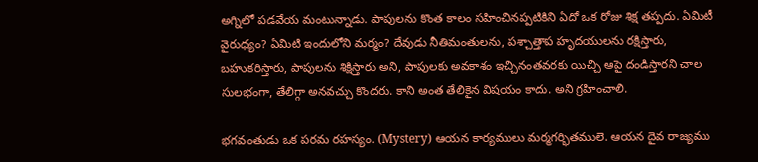అగ్నిలో పడవేయ మంటున్నాడు. పాపులను కొంత కాలం సహించినప్పటికిని ఏదో ఒక రోజు శిక్ష తప్పదు. ఏమిటీ వైరుధ్యం? ఏమిటి ఇందులోని మర్మం? దేవుడు నీతిమంతులను, పశ్చాత్తాప హృదయులను రక్షిస్తారు, బహుకరిస్తారు, పాపులను శిక్షిస్తారు అని, పాపులకు అవకాశం ఇచ్చినంతవరకు యిచ్చి ఆపై దండిస్తారని చాల సులభంగా, తేలిగ్గా అనవచ్చు కొందరు. కాని అంత తేలికైన విషయం కాదు. అని గ్రహించాలి.

భగవంతుడు ఒక పరమ రహస్యం. (Mystery) ఆయన కార్యములు మర్మగర్భితములె. ఆయన దైవ రాజ్యము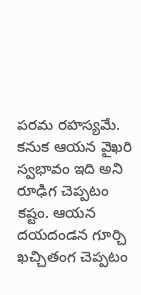పరమ రహస్యమే. కనుక ఆయన వైఖరి స్వభావం ఇది అని రూఢిగ చెప్పటం కష్టం. ఆయన దయదండన గూర్చి ఖచ్చితంగ చెప్పటం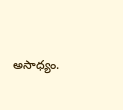అసాధ్యం.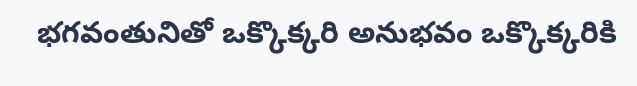భగవంతునితో ఒక్కొక్కరి అనుభవం ఒక్కొక్కరికి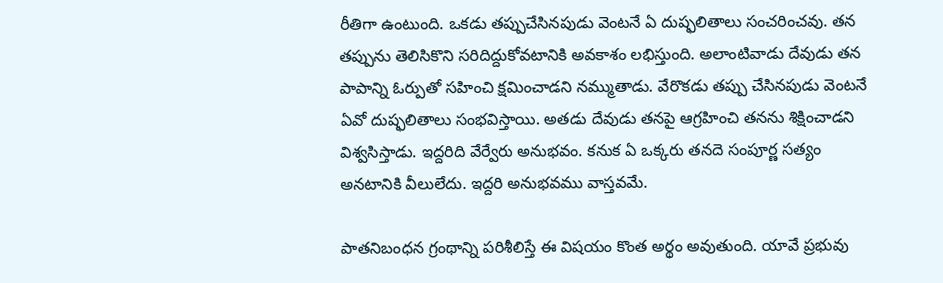రీతిగా ఉంటుంది. ఒకడు తప్పుచేసినపుడు వెంటనే ఏ దుష్ఫలితాలు సంచరించవు. తన తప్పును తెలిసికొని సరిదిద్దుకోవటానికి అవకాశం లభిస్తుంది. అలాంటివాడు దేవుడు తన పాపాన్ని ఓర్పుతో సహించి క్షమించాడని నమ్ముతాడు. వేరొకడు తప్పు చేసినపుడు వెంటనే ఏవో దుష్ఫలితాలు సంభవిస్తాయి. అతడు దేవుడు తనపై ఆగ్రహించి తనను శిక్షించాడని విశ్వసిస్తాడు. ఇద్దరిది వేర్వేరు అనుభవం. కనుక ఏ ఒక్కరు తనదె సంపూర్ణ సత్యం అనటానికి వీలులేదు. ఇద్దరి అనుభవము వాస్తవమే.

పాతనిబంధన గ్రంథాన్ని పరిశీలిస్తే ఈ విషయం కొంత అర్థం అవుతుంది. యావే ప్రభువు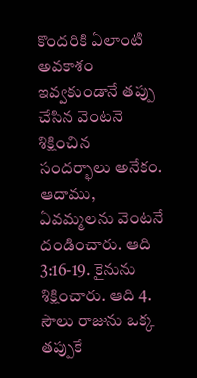కొందరికి ఏలాంటి అవకాశం ఇవ్వకుండానే తప్పు చేసిన వెంటనె శిక్షించిన సందర్భాలు అనేకం. ఆదాము, ఏవమ్మలను వెంటనే దండించారు. ఆది 3:16-19. కైనును శిక్షించారు. ఆది 4. సౌలు రాజును ఒక్క తప్పుకే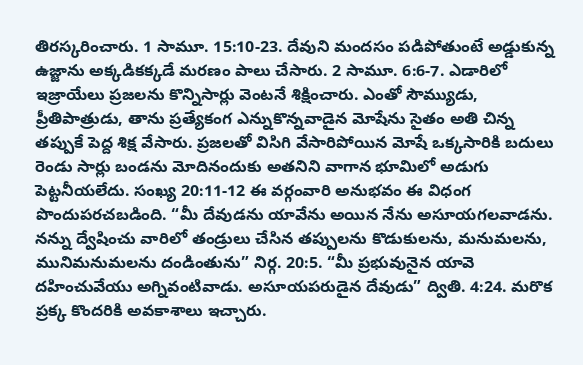తిరస్కరించారు. 1 సామూ. 15:10-23. దేవుని మందసం పడిపోతుంటే అడ్డుకున్న ఉజ్జాను అక్కడికక్కడే మరణం పాలు చేసారు. 2 సామూ. 6:6-7. ఎడారిలో ఇజ్రాయేలు ప్రజలను కొన్నిసార్లు వెంటనే శిక్షించారు. ఎంతో సౌమ్యుడు, ప్రీతిపాత్రుడు, తాను ప్రత్యేకంగ ఎన్నుకొన్నవాడైన మోషేను సైతం అతి చిన్న తప్పుకే పెద్ద శిక్ష వేసారు. ప్రజలతో విసిగి వేసారిపోయిన మోషే ఒక్కసారికి బదులు రెండు సార్లు బండను మోదినందుకు అతనిని వాగాన భూమిలో అడుగు పెట్టనీయలేదు. సంఖ్య 20:11-12 ఈ వర్గంవారి అనుభవం ఈ విధంగ పొందుపరచబడింది. “మీ దేవుడను యావేను అయిన నేను అసూయగలవాడను. నన్ను ద్వేషించు వారిలో తండ్రులు చేసిన తప్పులను కొడుకులను, మనుమలను, మునిమనుమలను దండింతును” నిర్గ. 20:5. “మీ ప్రభువునైన యావె దహించువేయు అగ్నివంటివాడు. అసూయపరుడైన దేవుడు” ద్వితి. 4:24. మరొక ప్రక్క కొందరికి అవకాశాలు ఇచ్చారు.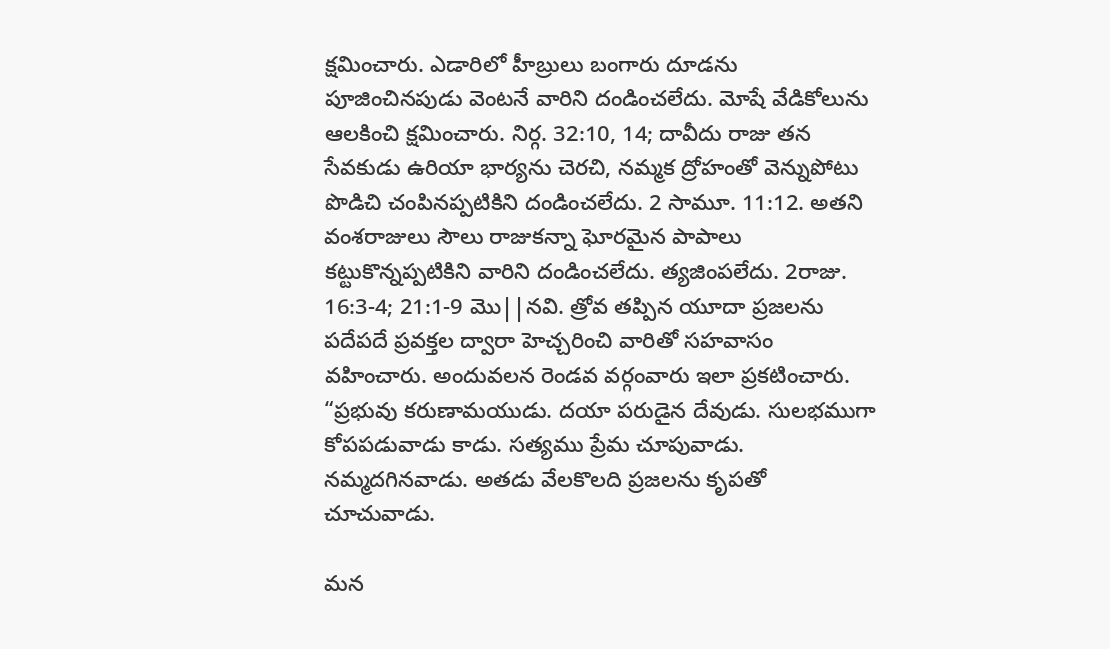క్షమించారు. ఎడారిలో హీబ్రులు బంగారు దూడను పూజించినపుడు వెంటనే వారిని దండించలేదు. మోషే వేడికోలును ఆలకించి క్షమించారు. నిర్గ. 32:10, 14; దావీదు రాజు తన సేవకుడు ఉరియా భార్యను చెరచి, నమ్మక ద్రోహంతో వెన్నుపోటు పొడిచి చంపినప్పటికిని దండించలేదు. 2 సామూ. 11:12. అతని వంశరాజులు సౌలు రాజుకన్నా ఘోరమైన పాపాలు కట్టుకొన్నప్పటికిని వారిని దండించలేదు. త్యజింపలేదు. 2రాజు. 16:3-4; 21:1-9 మొ||నవి. త్రోవ తప్పిన యూదా ప్రజలను పదేపదే ప్రవక్తల ద్వారా హెచ్చరించి వారితో సహవాసం వహించారు. అందువలన రెండవ వర్గంవారు ఇలా ప్రకటించారు. “ప్రభువు కరుణామయుడు. దయా పరుడైన దేవుడు. సులభముగా కోపపడువాడు కాడు. సత్యము ప్రేమ చూపువాడు. నమ్మదగినవాడు. అతడు వేలకొలది ప్రజలను కృపతో చూచువాడు.

మన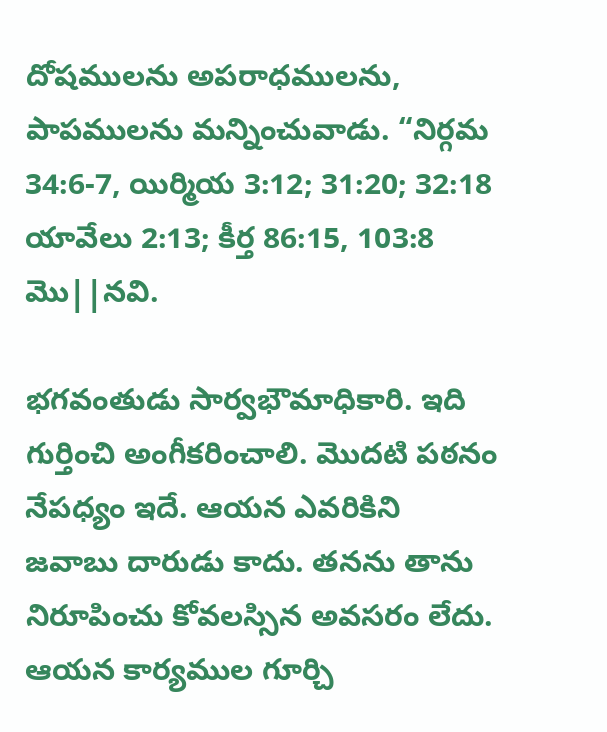దోషములను అపరాధములను, పాపములను మన్నించువాడు. “నిర్గమ 34:6-7, యిర్మియ 3:12; 31:20; 32:18 యావేలు 2:13; కీర్త 86:15, 103:8 మొ||నవి.

భగవంతుడు సార్వభౌమాధికారి. ఇది గుర్తించి అంగీకరించాలి. మొదటి పఠనం నేపధ్యం ఇదే. ఆయన ఎవరికిని జవాబు దారుడు కాదు. తనను తాను నిరూపించు కోవలస్సిన అవసరం లేదు. ఆయన కార్యముల గూర్చి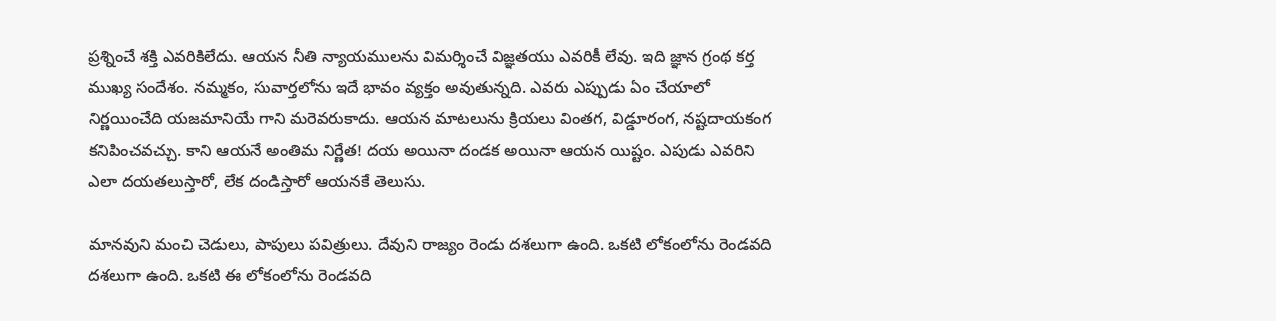ప్రశ్నించే శక్తి ఎవరికిలేదు. ఆయన నీతి న్యాయములను విమర్శించే విజ్ఞతయు ఎవరికీ లేవు. ఇది జ్ఞాన గ్రంథ కర్త ముఖ్య సందేశం. నమ్మకం, సువార్తలోను ఇదే భావం వ్యక్తం అవుతున్నది. ఎవరు ఎప్పుడు ఏం చేయాలో నిర్ణయించేది యజమానియే గాని మరెవరుకాదు. ఆయన మాటలును క్రియలు వింతగ, విడ్డూరంగ, నష్టదాయకంగ కనిపించవచ్చు. కాని ఆయనే అంతిమ నిర్ణేత! దయ అయినా దండక అయినా ఆయన యిష్టం. ఎపుడు ఎవరిని ఎలా దయతలుస్తారో, లేక దండిస్తారో ఆయనకే తెలుసు.

మానవుని మంచి చెడులు, పాపులు పవిత్రులు. దేవుని రాజ్యం రెండు దశలుగా ఉంది. ఒకటి లోకంలోను రెండవది దశలుగా ఉంది. ఒకటి ఈ లోకంలోను రెండవది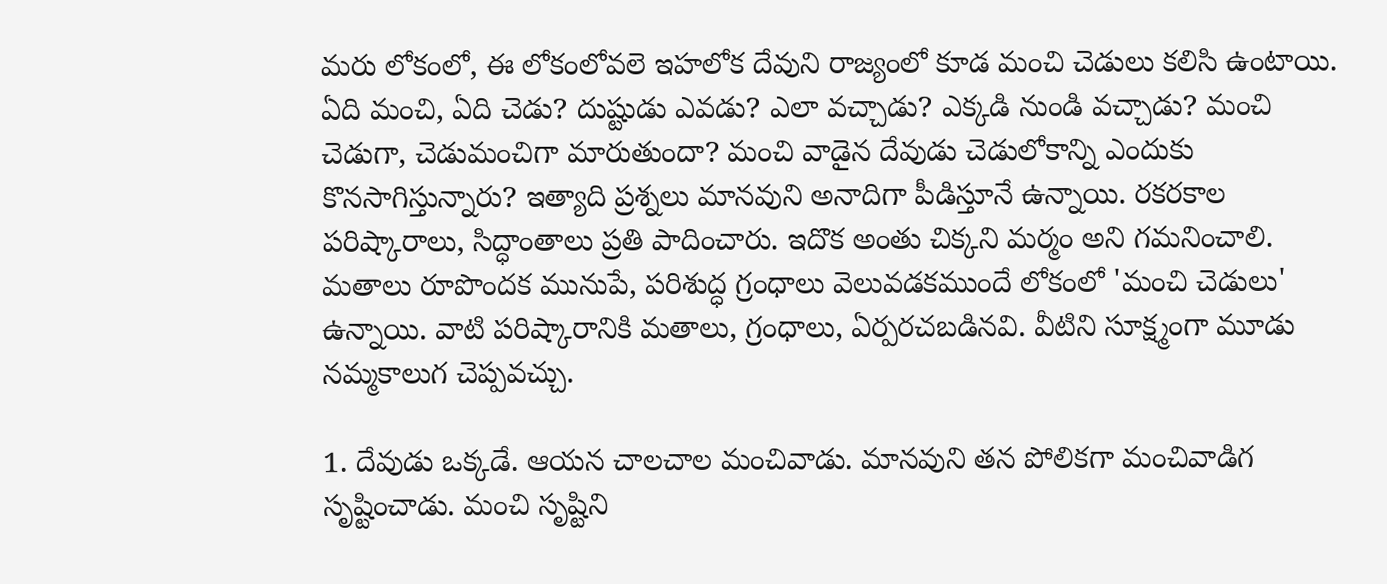మరు లోకంలో, ఈ లోకంలోవలె ఇహలోక దేవుని రాజ్యంలో కూడ మంచి చెడులు కలిసి ఉంటాయి. ఏది మంచి, ఏది చెడు? దుష్టుడు ఎవడు? ఎలా వచ్చాడు? ఎక్కడి నుండి వచ్చాడు? మంచి చెడుగా, చెడుమంచిగా మారుతుందా? మంచి వాడైన దేవుడు చెడులోకాన్ని ఎందుకు కొనసాగిస్తున్నారు? ఇత్యాది ప్రశ్నలు మానవుని అనాదిగా పీడిస్తూనే ఉన్నాయి. రకరకాల పరిష్కారాలు, సిద్ధాంతాలు ప్రతి పాదించారు. ఇదొక అంతు చిక్కని మర్మం అని గమనించాలి. మతాలు రూపొందక మునుపే, పరిశుద్ధ గ్రంధాలు వెలువడకముందే లోకంలో 'మంచి చెడులు' ఉన్నాయి. వాటి పరిష్కారానికి మతాలు, గ్రంధాలు, ఏర్పరచబడినవి. వీటిని సూక్ష్మంగా మూడు నమ్మకాలుగ చెప్పవచ్చు.

1. దేవుడు ఒక్కడే. ఆయన చాలచాల మంచివాడు. మానవుని తన పోలికగా మంచివాడిగ సృష్టించాడు. మంచి సృష్టిని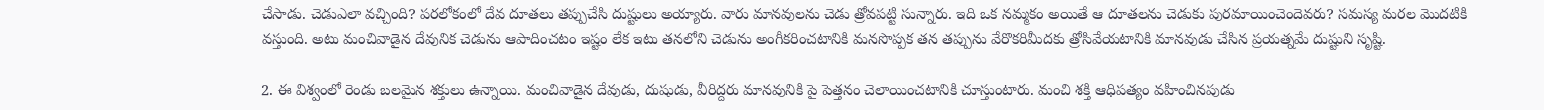చేసాడు. చెడుఎలా వచ్చింది? పరలోకంలో దేవ దూతలు తప్పుచేసి దుష్టులు అయ్యారు. వారు మానవులను చెడు త్రోవపట్టి సున్నారు. ఇది ఒక నమ్మకం అయితే ఆ దూతలను చెడుకు పురమాయించెందెవరు? సమస్య మరల మొదటికి వస్తుంది. అటు మంచివాడైన దేవునిక చెడును ఆపాదించటం ఇష్టం లేక ఇటు తనలోని చెడును అంగీకరించటానికి మనసొప్పక తన తప్పును వేరొకరిమీదకు త్రోసివేయటానికి మానవుడు చేసిన ప్రయత్నమే దుష్టుని సృష్టి.

2. ఈ విశ్వంలో రెండు బలమైన శక్తులు ఉన్నాయి. మంచివాడైన దేవుడు, దుషుడు, వీరిద్దరు మానవునికి పై పెత్తనం చెలాయించటానికి చూస్తుంటారు. మంచి శక్తి ఆధిపత్యం వహించినపుడు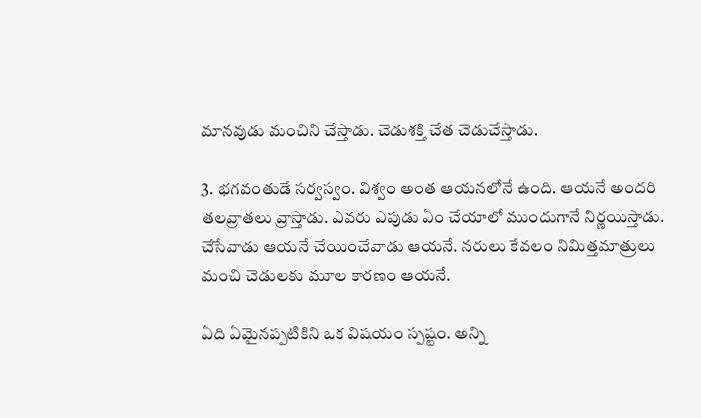మానవుడు మంచిని చేస్తాడు. చెడుశక్తి చేత చెడుచేస్తాడు.

3. భగవంతుడే సర్వస్వం. విశ్వం అంత ఆయనలోనే ఉంది. ఆయనే అందరి తలవ్రాతలు వ్రాస్తాడు. ఎవరు ఎపుడు ఏం చేయాలో ముందుగానే నిర్ణయిస్తాడు. చేసేవాడు ఆయనే చేయించేవాడు ఆయనే. నరులు కేవలం నిమిత్తమాత్రులు మంచి చెడులకు మూల కారణం ఆయనే.

ఏది ఏమైనప్పటికిని ఒక విషయం స్పష్టం. అన్ని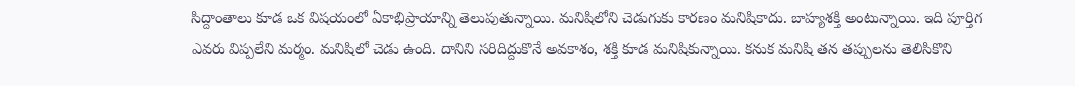సిద్దాంతాలు కూడ ఒక విషయంలో ఏకాభిప్రాయాన్ని తెలుపుతున్నాయి. మనిషిలోని చెడుగుకు కారణం మనిషికాదు. బాహ్యశక్తి అంటున్నాయి. ఇది పూర్తిగ ఎవరు విప్పలేని మర్మం. మనిషిలో చెడు ఉంది. దానిని సరిదిద్దుకొనే అవకాశం, శక్తి కూడ మనిషికున్నాయి. కనుక మనిషి తన తప్పులను తెలిసికొని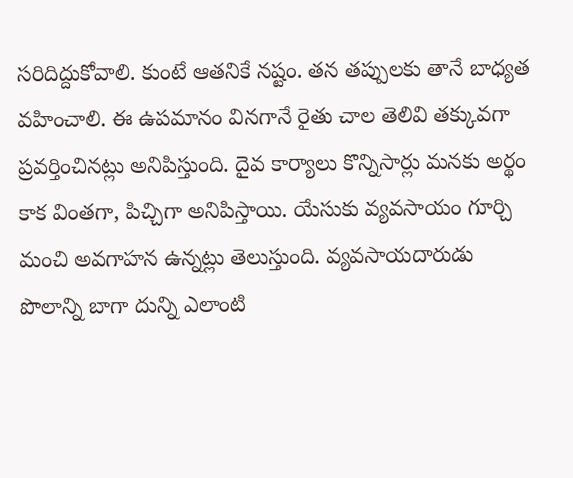సరిదిద్దుకోవాలి. కుంటే ఆతనికే నష్టం. తన తప్పులకు తానే బాధ్యత వహించాలి. ఈ ఉపమానం వినగానే రైతు చాల తెలివి తక్కువగా ప్రవర్తించినట్లు అనిపిస్తుంది. దైవ కార్యాలు కొన్నిసార్లు మనకు అర్థం కాక వింతగా, పిచ్చిగా అనిపిస్తాయి. యేసుకు వ్యవసాయం గూర్చి మంచి అవగాహన ఉన్నట్లు తెలుస్తుంది. వ్యవసాయదారుడు పొలాన్ని బాగా దున్ని ఎలాంటి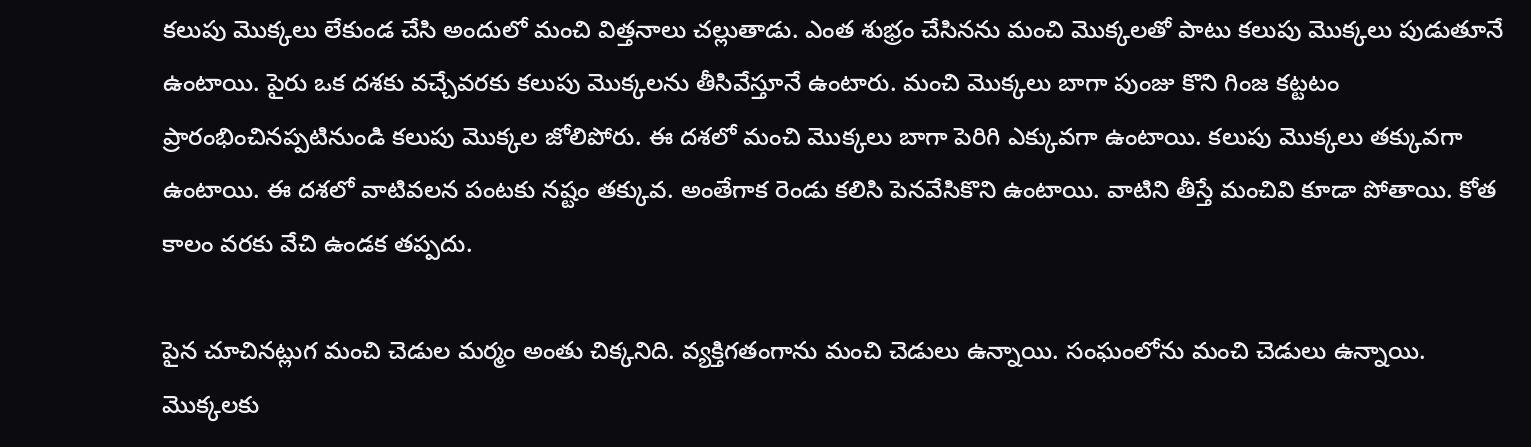కలుపు మొక్కలు లేకుండ చేసి అందులో మంచి విత్తనాలు చల్లుతాడు. ఎంత శుభ్రం చేసినను మంచి మొక్కలతో పాటు కలుపు మొక్కలు పుడుతూనే ఉంటాయి. పైరు ఒక దశకు వచ్చేవరకు కలుపు మొక్కలను తీసివేస్తూనే ఉంటారు. మంచి మొక్కలు బాగా పుంజు కొని గింజ కట్టటం ప్రారంభించినప్పటినుండి కలుపు మొక్కల జోలిపోరు. ఈ దశలో మంచి మొక్కలు బాగా పెరిగి ఎక్కువగా ఉంటాయి. కలుపు మొక్కలు తక్కువగా ఉంటాయి. ఈ దశలో వాటివలన పంటకు నష్టం తక్కువ. అంతేగాక రెండు కలిసి పెనవేసికొని ఉంటాయి. వాటిని తీస్తే మంచివి కూడా పోతాయి. కోత కాలం వరకు వేచి ఉండక తప్పదు.

పైన చూచినట్లుగ మంచి చెడుల మర్మం అంతు చిక్కనిది. వ్యక్తిగతంగాను మంచి చెడులు ఉన్నాయి. సంఘంలోను మంచి చెడులు ఉన్నాయి. మొక్కలకు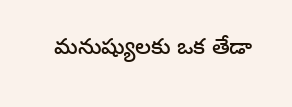మనుష్యులకు ఒక తేడా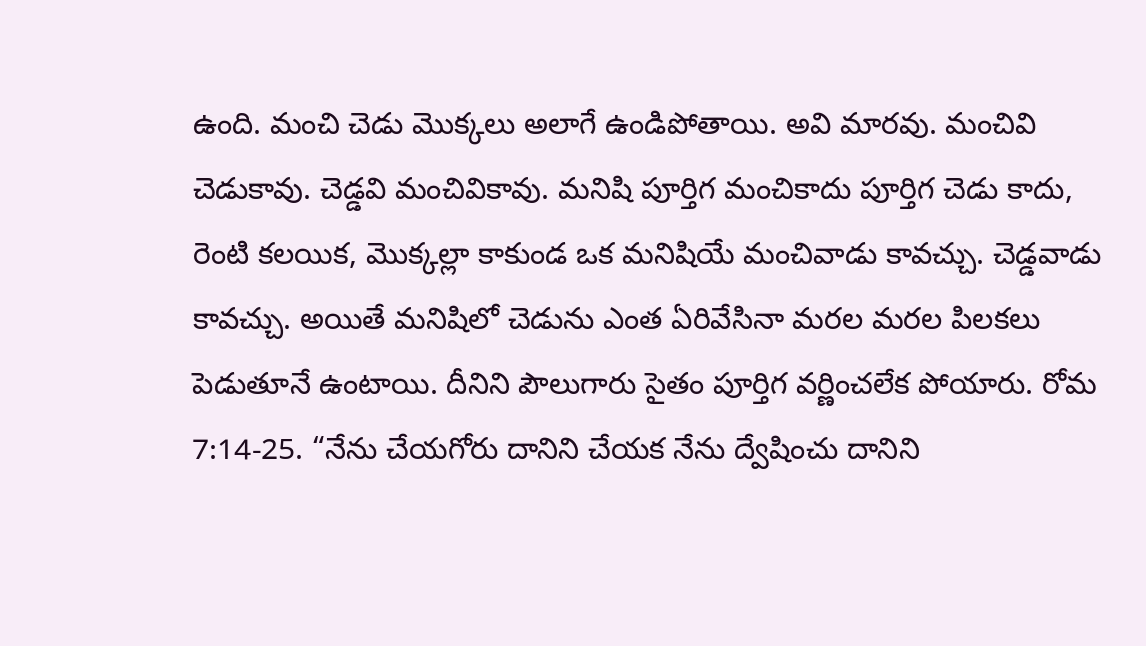ఉంది. మంచి చెడు మొక్కలు అలాగే ఉండిపోతాయి. అవి మారవు. మంచివి చెడుకావు. చెడ్డవి మంచివికావు. మనిషి పూర్తిగ మంచికాదు పూర్తిగ చెడు కాదు, రెంటి కలయిక, మొక్కల్లా కాకుండ ఒక మనిషియే మంచివాడు కావచ్చు. చెడ్డవాడు కావచ్చు. అయితే మనిషిలో చెడును ఎంత ఏరివేసినా మరల మరల పిలకలు పెడుతూనే ఉంటాయి. దీనిని పౌలుగారు సైతం పూర్తిగ వర్ణించలేక పోయారు. రోమ 7:14-25. “నేను చేయగోరు దానిని చేయక నేను ద్వేషించు దానిని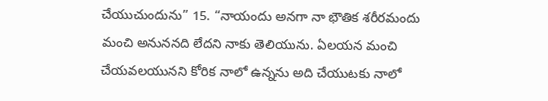చేయుచుందును” 15. “నాయందు అనగా నా భౌతిక శరీరమందు మంచి అనుననది లేదని నాకు తెలియును. ఏలయన మంచి చేయవలయునని కోరిక నాలో ఉన్నను అది చేయుటకు నాలో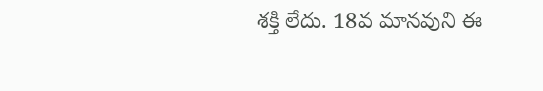శక్తి లేదు. 18వ మానవుని ఈ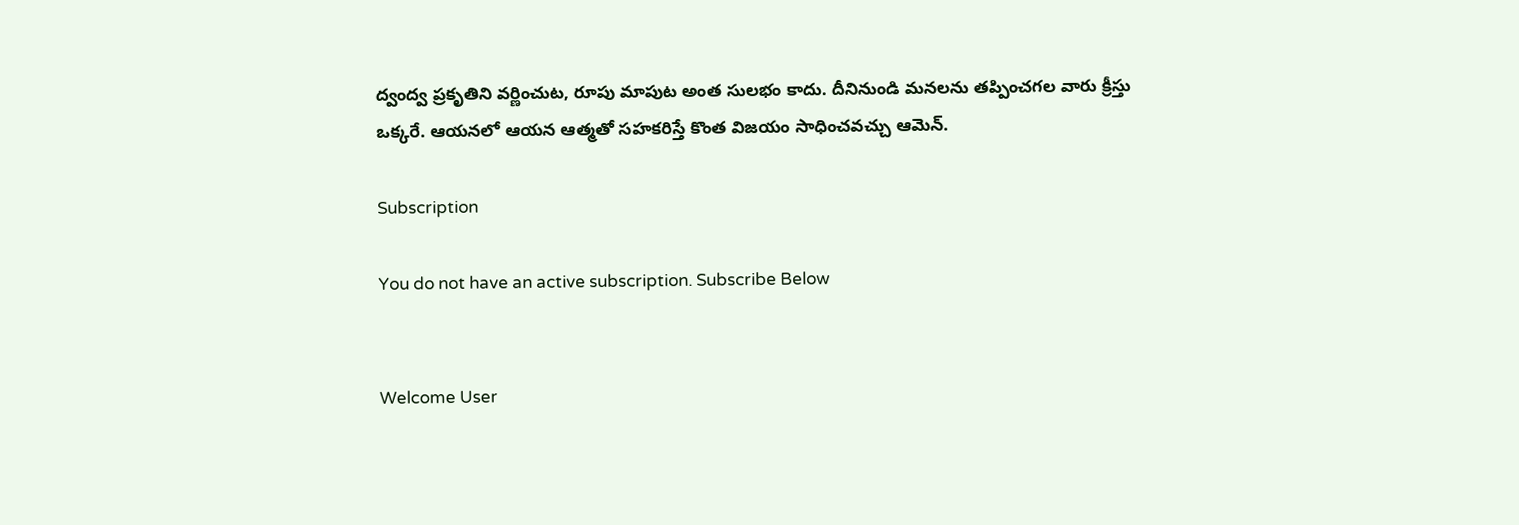ద్వంద్వ ప్రకృతిని వర్ణించుట, రూపు మాపుట అంత సులభం కాదు. దీనినుండి మనలను తప్పించగల వారు క్రీస్తు ఒక్కరే. ఆయనలో ఆయన ఆత్మతో సహకరిస్తే కొంత విజయం సాధించవచ్చు ఆమెన్.

Subscription

You do not have an active subscription. Subscribe Below


Welcome User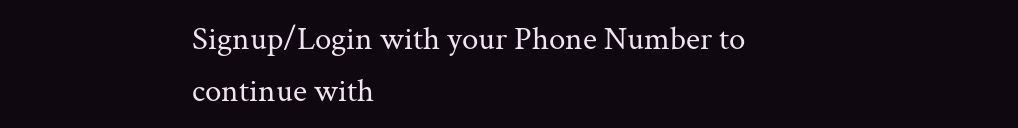Signup/Login with your Phone Number to continue with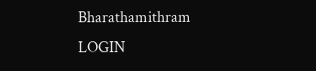Bharathamithram
LOGIN